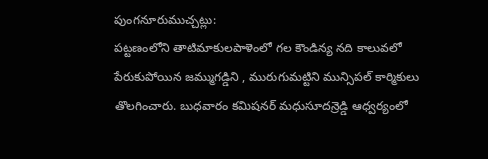పుంగనూరుముచ్చట్లు:
పట్టణంలోని తాటిమాకులపాళెంలో గల కౌండిన్య నది కాలువలో పేరుకుపోయిన జమ్ముగడ్డిని , మురుగుమట్టిని మున్సిపల్ కార్మికులు తొలగించారు. బుధవారం కమిషనర్ మధుసూదన్రెడ్డి ఆధ్వర్యంలో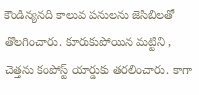కౌండిన్యనది కాలువ పనులను జెసిబిలతో తొలగించారు. కూరుకుపోయిన మట్టిని , చెత్తను కంపోస్ట్ యార్డుకు తరలించారు. కాగా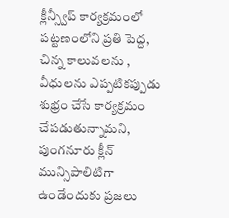క్లీన్స్వీప్ కార్యక్రమంలో పట్టణంలోని ప్రతి పెద్ద, చిన్న కాలువలను , వీధులను ఎప్పటికప్పుడు శుభ్రం చేసే కార్యక్రమం చేపడుతున్నామని, పుంగనూరు క్లీన్ మున్సిపాలిటిగా ఉండేందుకు ప్రజలు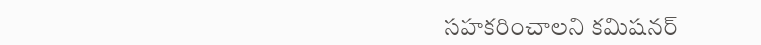సహకరించాలని కమిషనర్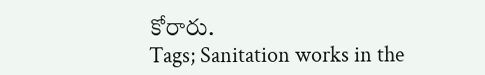కోరారు.
Tags; Sanitation works in the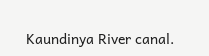Kaundinya River canal.